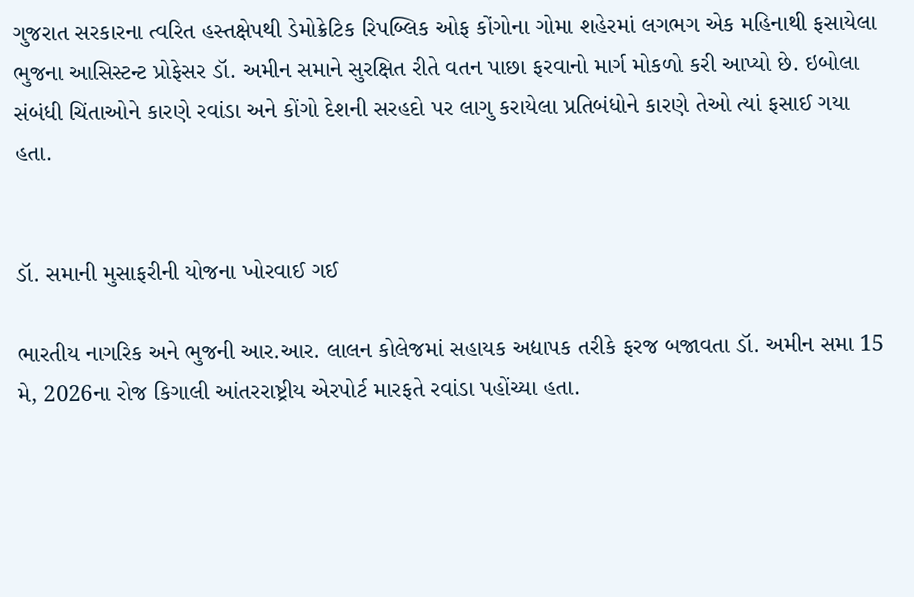ગુજરાત સરકારના ત્વરિત હસ્તક્ષેપથી ડેમોક્રેટિક રિપબ્લિક ઓફ કોંગોના ગોમા શહેરમાં લગભગ એક મહિનાથી ફસાયેલા ભુજના આસિસ્ટન્ટ પ્રોફેસર ડૉ. અમીન સમાને સુરક્ષિત રીતે વતન પાછા ફરવાનો માર્ગ મોકળો કરી આપ્યો છે. ઇબોલા સંબંધી ચિંતાઓને કારણે રવાંડા અને કોંગો દેશની સરહદો પર લાગુ કરાયેલા પ્રતિબંધોને કારણે તેઓ ત્યાં ફસાઈ ગયા હતા.


ડૉ. સમાની મુસાફરીની યોજના ખોરવાઈ ગઈ

ભારતીય નાગરિક અને ભુજની આર.આર. લાલન કોલેજમાં સહાયક અદ્યાપક તરીકે ફરજ બજાવતા ડૉ. અમીન સમા 15 મે, 2026ના રોજ કિગાલી આંતરરાષ્ટ્રીય એરપોર્ટ મારફતે રવાંડા પહોંચ્યા હતા.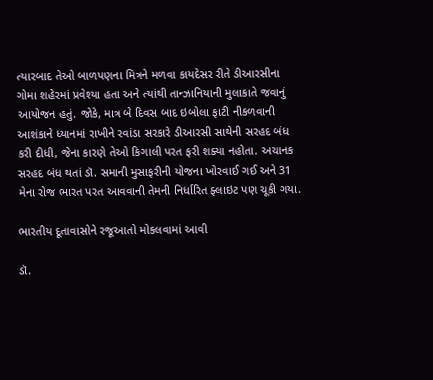ત્યારબાદ તેઓ બાળપણના મિત્રને મળવા કાયદેસર રીતે ડીઆરસીના ગોમા શહેરમાં પ્રવેશ્યા હતા અને ત્યાંથી તાન્ઝાનિયાની મુલાકાતે જવાનું આયોજન હતું. જોકે, માત્ર બે દિવસ બાદ ઇબોલા ફાટી નીકળવાની આશંકાને ધ્યાનમાં રાખીને રવાંડા સરકારે ડીઆરસી સાથેની સરહદ બંધ કરી દીધી, જેના કારણે તેઓ કિગાલી પરત ફરી શક્યા નહોતા. અચાનક સરહદ બંધ થતાં ડૉ. સમાની મુસાફરીની યોજના ખોરવાઈ ગઈ અને 31 મેના રોજ ભારત પરત આવવાની તેમની નિર્ધારિત ફ્લાઇટ પણ ચૂકી ગયા.

ભારતીય દૂતાવાસોને રજૂઆતો મોકલવામાં આવી

ડૉ.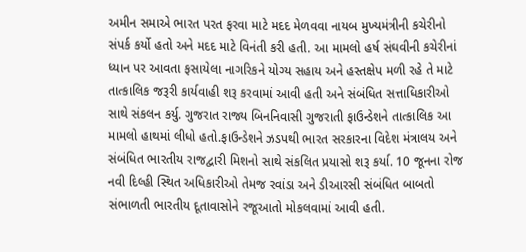અમીન સમાએ ભારત પરત ફરવા માટે મદદ મેળવવા નાયબ મુખ્યમંત્રીની કચેરીનો સંપર્ક કર્યો હતો અને મદદ માટે વિનંતી કરી હતી. આ મામલો હર્ષ સંઘવીની કચેરીનાં ધ્યાન પર આવતા ફસાયેલા નાગરિકને યોગ્ય સહાય અને હસ્તક્ષેપ મળી રહે તે માટે તાત્કાલિક જરૂરી કાર્યવાહી શરૂ કરવામાં આવી હતી અને સંબંધિત સત્તાધિકારીઓ સાથે સંકલન કર્યુ. ગુજરાત રાજ્ય બિનનિવાસી ગુજરાતી ફાઉન્ડેશને તાત્કાલિક આ મામલો હાથમાં લીધો હતો.ફાઉન્ડેશને ઝડપથી ભારત સરકારના વિદેશ મંત્રાલય અને સંબંધિત ભારતીય રાજદ્વારી મિશનો સાથે સંકલિત પ્રયાસો શરૂ કર્યા. 10 જૂનના રોજ નવી દિલ્હી સ્થિત અધિકારીઓ તેમજ રવાંડા અને ડીઆરસી સંબંધિત બાબતો સંભાળતી ભારતીય દૂતાવાસોને રજૂઆતો મોકલવામાં આવી હતી.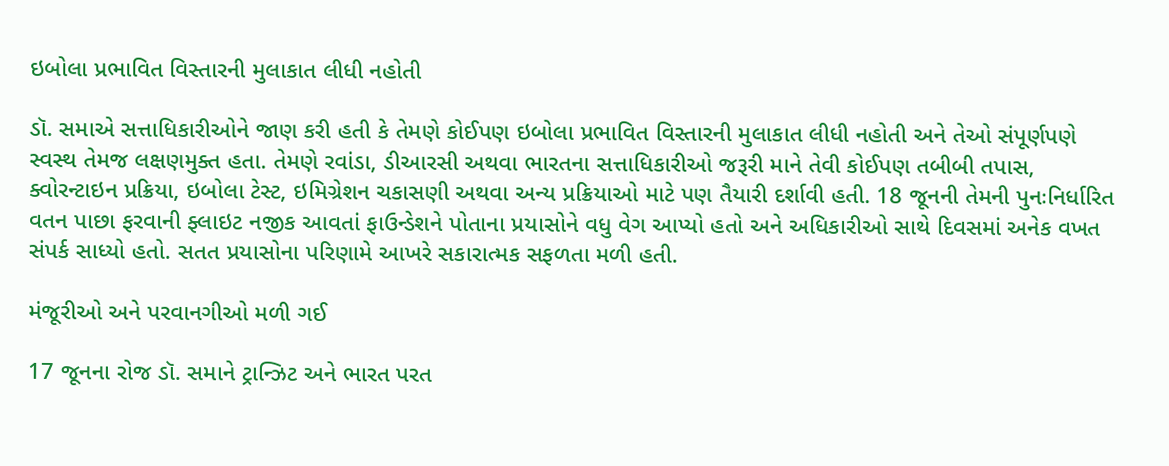ઇબોલા પ્રભાવિત વિસ્તારની મુલાકાત લીધી નહોતી

ડૉ. સમાએ સત્તાધિકારીઓને જાણ કરી હતી કે તેમણે કોઈપણ ઇબોલા પ્રભાવિત વિસ્તારની મુલાકાત લીધી નહોતી અને તેઓ સંપૂર્ણપણે સ્વસ્થ તેમજ લક્ષણમુક્ત હતા. તેમણે રવાંડા, ડીઆરસી અથવા ભારતના સત્તાધિકારીઓ જરૂરી માને તેવી કોઈપણ તબીબી તપાસ, ક્વોરન્ટાઇન પ્રક્રિયા, ઇબોલા ટેસ્ટ, ઇમિગ્રેશન ચકાસણી અથવા અન્ય પ્રક્રિયાઓ માટે પણ તૈયારી દર્શાવી હતી. 18 જૂનની તેમની પુનઃનિર્ધારિત વતન પાછા ફરવાની ફ્લાઇટ નજીક આવતાં ફાઉન્ડેશને પોતાના પ્રયાસોને વધુ વેગ આપ્યો હતો અને અધિકારીઓ સાથે દિવસમાં અનેક વખત સંપર્ક સાધ્યો હતો. સતત પ્રયાસોના પરિણામે આખરે સકારાત્મક સફળતા મળી હતી.

મંજૂરીઓ અને પરવાનગીઓ મળી ગઈ

17 જૂનના રોજ ડૉ. સમાને ટ્રાન્ઝિટ અને ભારત પરત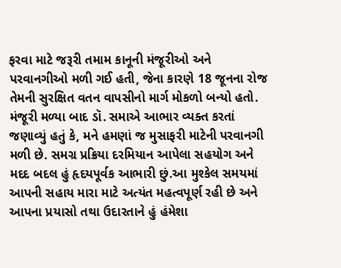ફરવા માટે જરૂરી તમામ કાનૂની મંજૂરીઓ અને પરવાનગીઓ મળી ગઈ હતી, જેના કારણે 18 જૂનના રોજ તેમની સુરક્ષિત વતન વાપસીનો માર્ગ મોકળો બન્યો હતો. મંજૂરી મળ્યા બાદ ડૉ. સમાએ આભાર વ્યક્ત કરતાં જણાવ્યું હતું કે, મને હમણાં જ મુસાફરી માટેની પરવાનગી મળી છે. સમગ્ર પ્રક્રિયા દરમિયાન આપેલા સહયોગ અને મદદ બદલ હું હૃદયપૂર્વક આભારી છું.આ મુશ્કેલ સમયમાં આપની સહાય મારા માટે અત્યંત મહત્વપૂર્ણ રહી છે અને આપના પ્રયાસો તથા ઉદારતાને હું હંમેશા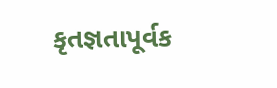કૃતજ્ઞતાપૂર્વક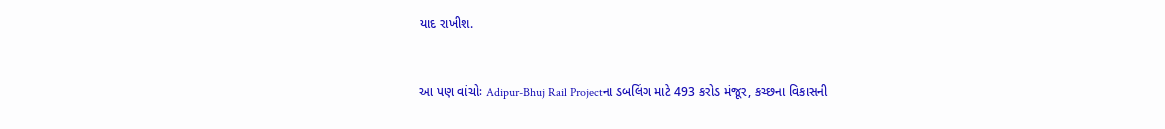યાદ રાખીશ.


આ પણ વાંચોઃ Adipur-Bhuj Rail Projectના ડબલિંગ માટે 493 કરોડ મંજૂર, કચ્છના વિકાસની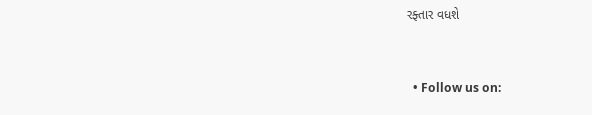રફ્તાર વધશે


  • Follow us on: